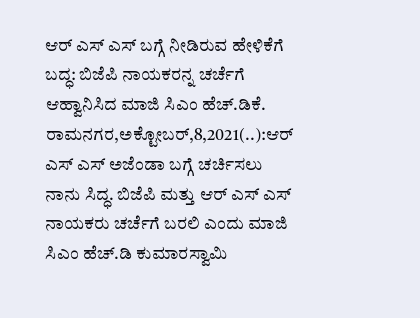ಆರ್ ಎಸ್ ಎಸ್ ಬಗ್ಗೆ ನೀಡಿರುವ ಹೇಳಿಕೆಗೆ ಬದ್ಧ: ಬಿಜೆಪಿ ನಾಯಕರನ್ನ ಚರ್ಚೆಗೆ ಆಹ್ವಾನಿಸಿದ ಮಾಜಿ ಸಿಎಂ ಹೆಚ್.ಡಿಕೆ. ರಾಮನಗರ,ಅಕ್ಟೋಬರ್,8,2021(..):ಆರ್ ಎಸ್ ಎಸ್ ಅಜೆಂಡಾ ಬಗ್ಗೆ ಚರ್ಚಿಸಲು ನಾನು ಸಿದ್ಧ. ಬಿಜೆಪಿ ಮತ್ತು ಆರ್ ಎಸ್ ಎಸ್ ನಾಯಕರು ಚರ್ಚೆಗೆ ಬರಲಿ ಎಂದು ಮಾಜಿ ಸಿಎಂ ಹೆಚ್.ಡಿ ಕುಮಾರಸ್ವಾಮಿ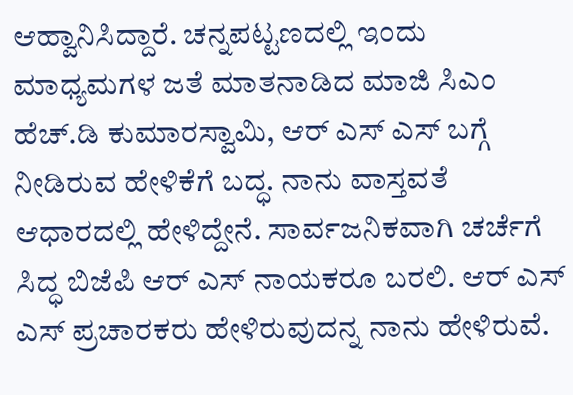ಆಹ್ವಾನಿಸಿದ್ದಾರೆ. ಚನ್ನಪಟ್ಟಣದಲ್ಲಿ ಇಂದು ಮಾಧ್ಯಮಗಳ ಜತೆ ಮಾತನಾಡಿದ ಮಾಜಿ ಸಿಎಂ ಹೆಚ್.ಡಿ ಕುಮಾರಸ್ವಾಮಿ, ಆರ್ ಎಸ್ ಎಸ್ ಬಗ್ಗೆ ನೀಡಿರುವ ಹೇಳಿಕೆಗೆ ಬದ್ಧ. ನಾನು ವಾಸ್ತವತೆ ಆಧಾರದಲ್ಲಿ ಹೇಳಿದ್ದೇನೆ. ಸಾರ್ವಜನಿಕವಾಗಿ ಚರ್ಚೆಗೆ ಸಿದ್ಧ ಬಿಜೆಪಿ ಆರ್ ಎಸ್ ನಾಯಕರೂ ಬರಲಿ. ಆರ್ ಎಸ್ ಎಸ್ ಪ್ರಚಾರಕರು ಹೇಳಿರುವುದನ್ನ ನಾನು ಹೇಳಿರುವೆ.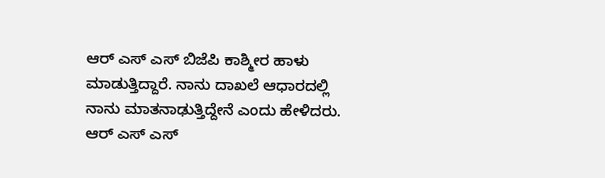ಆರ್ ಎಸ್ ಎಸ್ ಬಿಜೆಪಿ ಕಾಶ್ಮೀರ ಹಾಳು ಮಾಡುತ್ತಿದ್ದಾರೆ. ನಾನು ದಾಖಲೆ ಆಧಾರದಲ್ಲಿ ನಾನು ಮಾತನಾಢುತ್ತಿದ್ದೇನೆ ಎಂದು ಹೇಳಿದರು. ಆರ್ ಎಸ್ ಎಸ್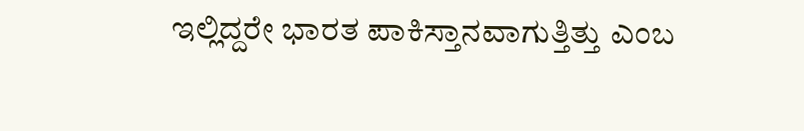ಇಲ್ಲಿದ್ದರೇ ಭಾರತ ಪಾಕಿಸ್ತಾನವಾಗುತ್ತಿತ್ತು ಎಂಬ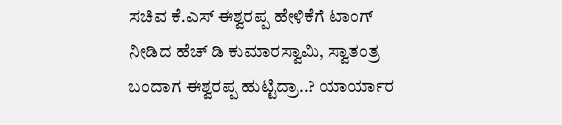ಸಚಿವ ಕೆ.ಎಸ್ ಈಶ್ವರಪ್ಪ ಹೇಳಿಕೆಗೆ ಟಾಂಗ್ ನೀಡಿದ ಹೆಚ್ ಡಿ ಕುಮಾರಸ್ವಾಮಿ, ಸ್ವಾತಂತ್ರ ಬಂದಾಗ ಈಶ್ವರಪ್ಪ ಹುಟ್ಟಿದ್ರಾ..? ಯಾರ್ಯಾರ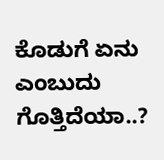ಕೊಡುಗೆ ಏನು ಎಂಬುದು ಗೊತ್ತಿದೆಯಾ..?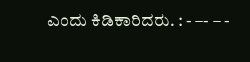ಎಂದು ಕಿಡಿಕಾರಿದರು. : - –- – -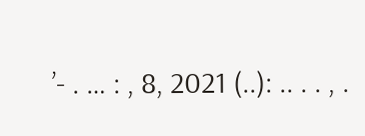’- . … : , 8, 2021 (..): .. . . , .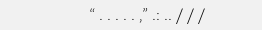“ . . . . . ,” .: .. / / /